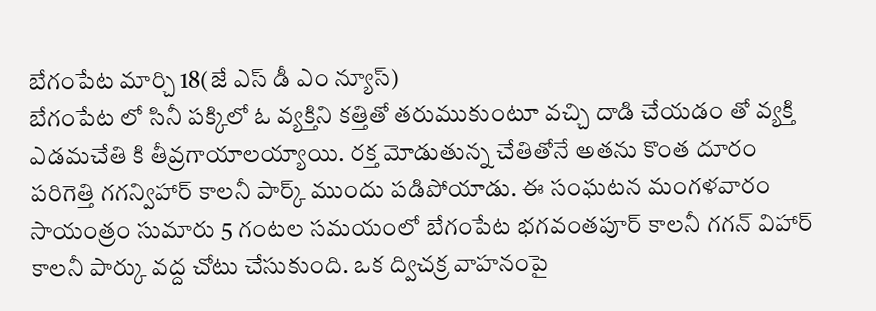బేగంపేట మార్చి 18(జే ఎస్ డీ ఎం న్యూస్)
బేగంపేట లో సినీ పక్కిలో ఓ వ్యక్తిని కత్తితో తరుముకుంటూ వచ్చి దాడి చేయడం తో వ్యక్తి ఎడమచేతి కి తీవ్రగాయాలయ్యాయి. రక్త మోడుతున్న చేతితోనే అతను కొంత దూరం పరిగెత్తి గగన్విహార్ కాలనీ పార్క్ ముందు పడిపోయాడు. ఈ సంఘటన మంగళవారం సాయంత్రం సుమారు 5 గంటల సమయంలో బేగంపేట భగవంతపూర్ కాలనీ గగన్ విహార్ కాలనీ పార్కు వద్ద చోటు చేసుకుంది. ఒక ద్విచక్ర వాహనంపై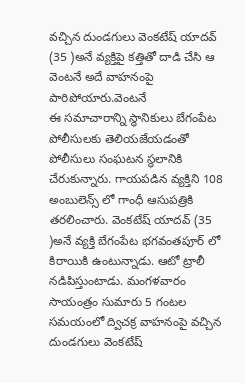వచ్చిన దుండగులు వెంకటేష్ యాదవ్ (35 )అనే వ్యక్తిపై కత్తితో దాడి చేసి ఆ వెంటనే అదే వాహనంపై పారిపోయారు.వెంటనే
ఈ సమాచారాన్ని స్థానికులు బేగంపేట పోలీసులకు తెలియజేయడంతో పోలీసులు సంఘటన స్థలానికి చేరుకున్నారు. గాయపడిన వ్యక్తిని 108 అంబులెన్స్ లో గాంధీ ఆసుపత్రికి తరలించారు. వెంకటేష్ యాదవ్ (35 )అనే వ్యక్తి బేగంపేట భగవంతపూర్ లో కిరాయికి ఉంటున్నాడు. ఆటో ట్రాలీ నడిపిస్తుంటాడు. మంగళవారం సాయంత్రం సుమారు 5 గంటల సమయంలో ద్విచక్ర వాహనంపై వచ్చిన దుండగులు వెంకటేష్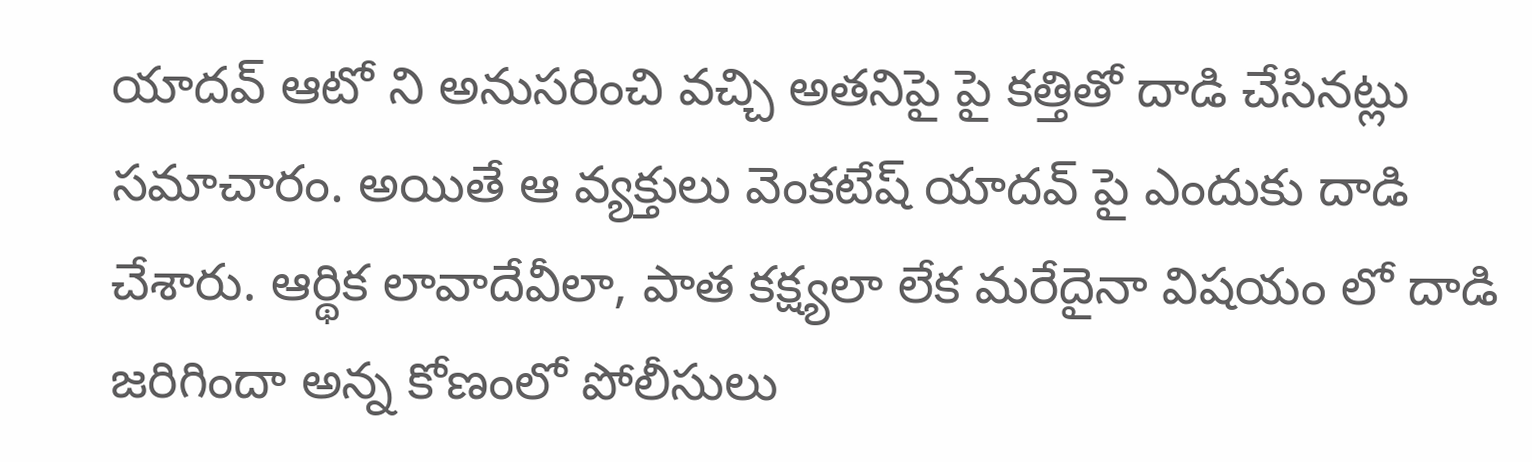యాదవ్ ఆటో ని అనుసరించి వచ్చి అతనిపై పై కత్తితో దాడి చేసినట్లు సమాచారం. అయితే ఆ వ్యక్తులు వెంకటేష్ యాదవ్ పై ఎందుకు దాడి చేశారు. ఆర్థిక లావాదేవీలా, పాత కక్ష్యలా లేక మరేదైనా విషయం లో దాడి జరిగిందా అన్న కోణంలో పోలీసులు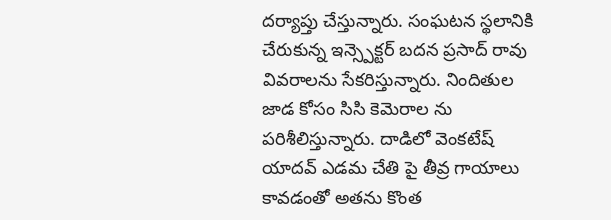దర్యాప్తు చేస్తున్నారు. సంఘటన స్థలానికి చేరుకున్న ఇన్స్పెక్టర్ బదన ప్రసాద్ రావు వివరాలను సేకరిస్తున్నారు. నిందితుల జాడ కోసం సిసి కెమెరాల ను పరిశీలిస్తున్నారు. దాడిలో వెంకటేష్ యాదవ్ ఎడమ చేతి పై తీవ్ర గాయాలు కావడంతో అతను కొంత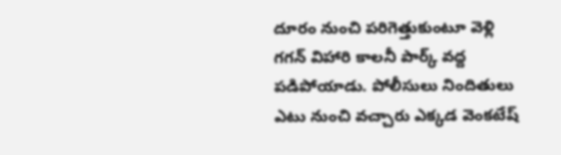దూరం నుంచి పరిగెత్తుకుంటూ వెళ్లి గగన్ విహారి కాలనీ పార్క్ వద్ద పడిపోయాడు. పోలీసులు నిందితులు ఎటు నుంచి వచ్చారు ఎక్కడ వెంకటేష్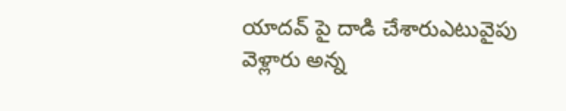యాదవ్ పై దాడి చేశారుఎటువైపు వెళ్లారు అన్న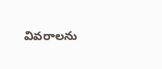వివరాలను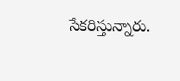సేకరిస్తున్నారు.